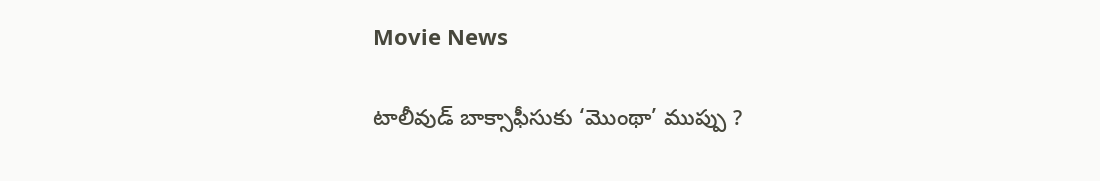Movie News

టాలీవుడ్ బాక్సాఫీసుకు ‘మొంథా’ ముప్పు ?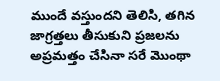ముందే వస్తుందని తెలిసి, తగిన జాగ్రత్తలు తీసుకుని ప్రజలను అప్రమత్తం చేసినా సరే మొంథా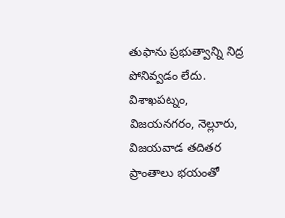తుఫాను ప్రభుత్వాన్ని నిద్ర పోనివ్వడం లేదు. విశాఖపట్నం, విజయనగరం, నెల్లూరు, విజయవాడ తదితర ప్రాంతాలు భయంతో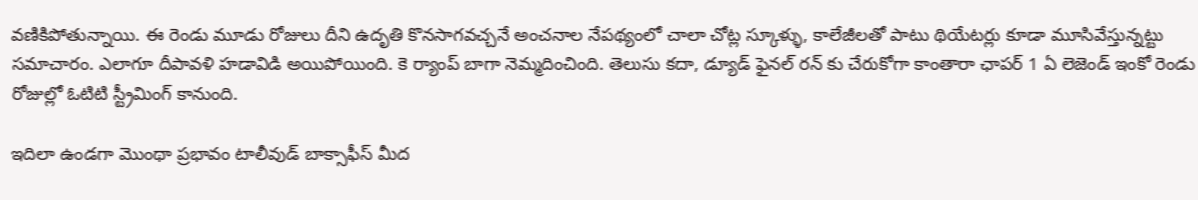వణికిపోతున్నాయి. ఈ రెండు మూడు రోజులు దీని ఉదృతి కొనసాగవచ్చనే అంచనాల నేపథ్యంలో చాలా చోట్ల స్కూళ్ళు, కాలేజీలతో పాటు థియేటర్లు కూడా మూసివేస్తున్నట్టు సమాచారం. ఎలాగూ దీపావళి హడావిడి అయిపోయింది. కె ర్యాంప్ బాగా నెమ్మదించింది. తెలుసు కదా, డ్యూడ్ ఫైనల్ రన్ కు చేరుకోగా కాంతారా ఛాపర్ 1 ఏ లెజెండ్ ఇంకో రెండు రోజుల్లో ఓటిటి స్ట్రీమింగ్ కానుంది.

ఇదిలా ఉండగా మొంథా ప్రభావం టాలీవుడ్ బాక్సాఫీస్ మీద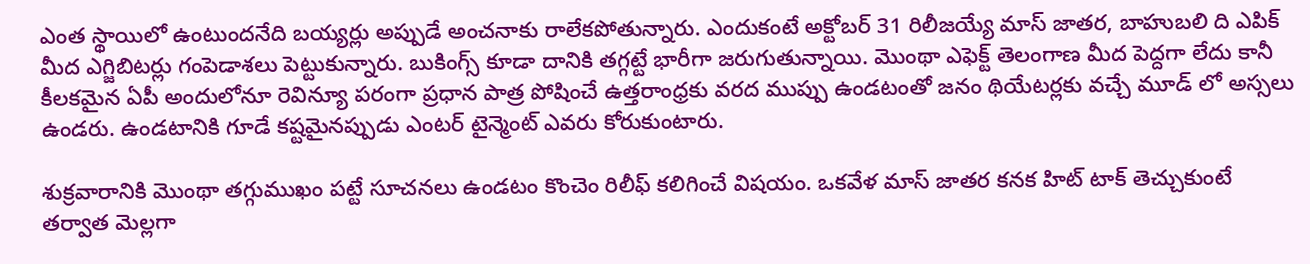ఎంత స్థాయిలో ఉంటుందనేది బయ్యర్లు అప్పుడే అంచనాకు రాలేకపోతున్నారు. ఎందుకంటే అక్టోబర్ 31 రిలీజయ్యే మాస్ జాతర, బాహుబలి ది ఎపిక్ మీద ఎగ్జిబిటర్లు గంపెడాశలు పెట్టుకున్నారు. బుకింగ్స్ కూడా దానికి తగ్గట్టే భారీగా జరుగుతున్నాయి. మొంథా ఎఫెక్ట్ తెలంగాణ మీద పెద్దగా లేదు కానీ కీలకమైన ఏపీ అందులోనూ రెవిన్యూ పరంగా ప్రధాన పాత్ర పోషించే ఉత్తరాంధ్రకు వరద ముప్పు ఉండటంతో జనం థియేటర్లకు వచ్చే మూడ్ లో అస్సలు ఉండరు. ఉండటానికి గూడే కష్టమైనప్పుడు ఎంటర్ టైన్మెంట్ ఎవరు కోరుకుంటారు.

శుక్రవారానికి మొంథా తగ్గుముఖం పట్టే సూచనలు ఉండటం కొంచెం రిలీఫ్ కలిగించే విషయం. ఒకవేళ మాస్ జాతర కనక హిట్ టాక్ తెచ్చుకుంటే తర్వాత మెల్లగా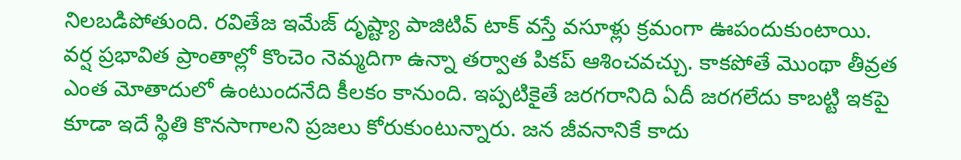నిలబడిపోతుంది. రవితేజ ఇమేజ్ దృష్ట్యా పాజిటివ్ టాక్ వస్తే వసూళ్లు క్రమంగా ఊపందుకుంటాయి. వర్ష ప్రభావిత ప్రాంతాల్లో కొంచెం నెమ్మదిగా ఉన్నా తర్వాత పికప్ ఆశించవచ్చు. కాకపోతే మొంథా తీవ్రత ఎంత మోతాదులో ఉంటుందనేది కీలకం కానుంది. ఇప్పటికైతే జరగరానిది ఏదీ జరగలేదు కాబట్టి ఇకపై కూడా ఇదే స్థితి కొనసాగాలని ప్రజలు కోరుకుంటున్నారు. జన జీవనానికే కాదు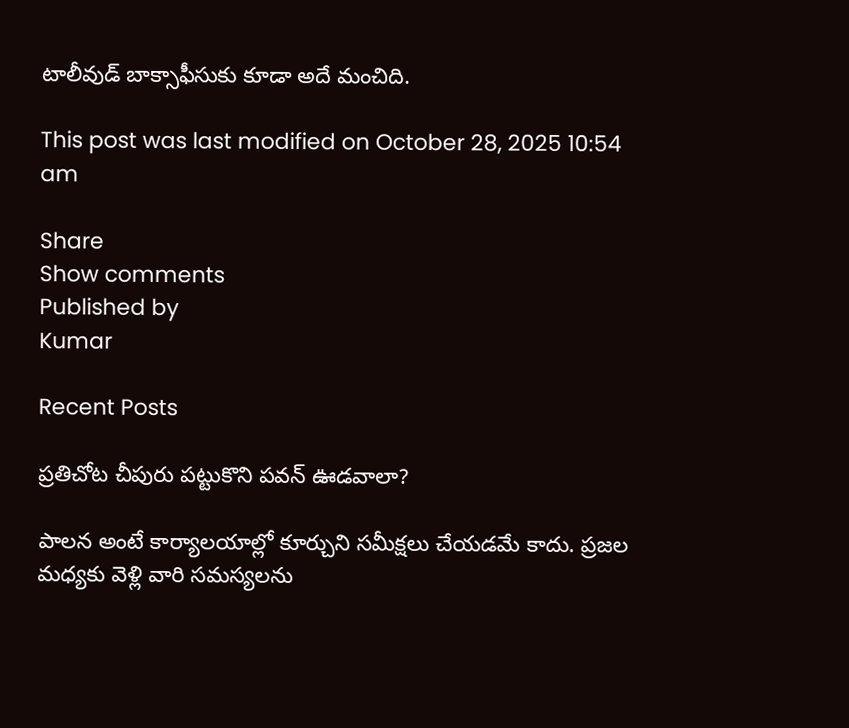టాలీవుడ్ బాక్సాఫీసుకు కూడా అదే మంచిది.

This post was last modified on October 28, 2025 10:54 am

Share
Show comments
Published by
Kumar

Recent Posts

ప్రతిచోట చీపురు పట్టుకొని పవన్ ఊడవాలా?

పాలన అంటే కార్యాలయాల్లో కూర్చుని సమీక్షలు చేయడమే కాదు. ప్రజల మధ్యకు వెళ్లి వారి సమస్యలను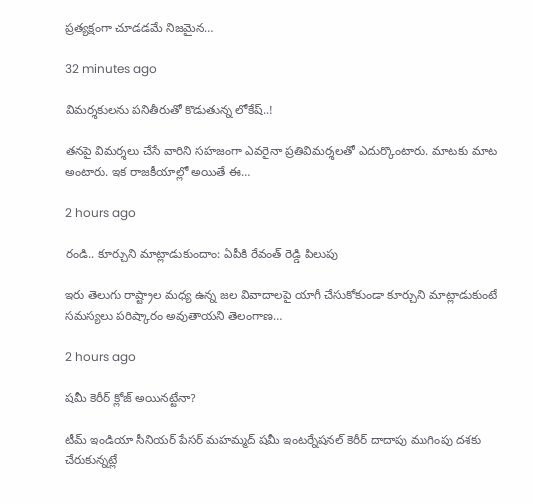ప్రత్యక్షంగా చూడడమే నిజమైన…

32 minutes ago

విమర్శకులను పనితీరుతో కొడుతున్న లోకేష్..!

తనపై విమర్శలు చేసే వారిని సహజంగా ఎవరైనా ప్రతివిమర్శలతో ఎదుర్కొంటారు. మాటకు మాట అంటారు. ఇక రాజకీయాల్లో అయితే ఈ…

2 hours ago

రండి.. కూర్చుని మాట్లాడుకుందాం: ఏపీకి రేవంత్ రెడ్డి పిలుపు

ఇరు తెలుగు రాష్ట్రాల మధ్య ఉన్న జల వివాదాలపై యాగీ చేసుకోకుండా కూర్చుని మాట్లాడుకుంటే సమస్యలు పరిష్కారం అవుతాయని తెలంగాణ…

2 hours ago

షమీ కెరీర్ క్లోజ్ అయినట్టేనా?

టీమ్ ఇండియా సీనియర్ పేసర్ మహమ్మద్ షమీ ఇంటర్నేషనల్ కెరీర్ దాదాపు ముగింపు దశకు చేరుకున్నట్లే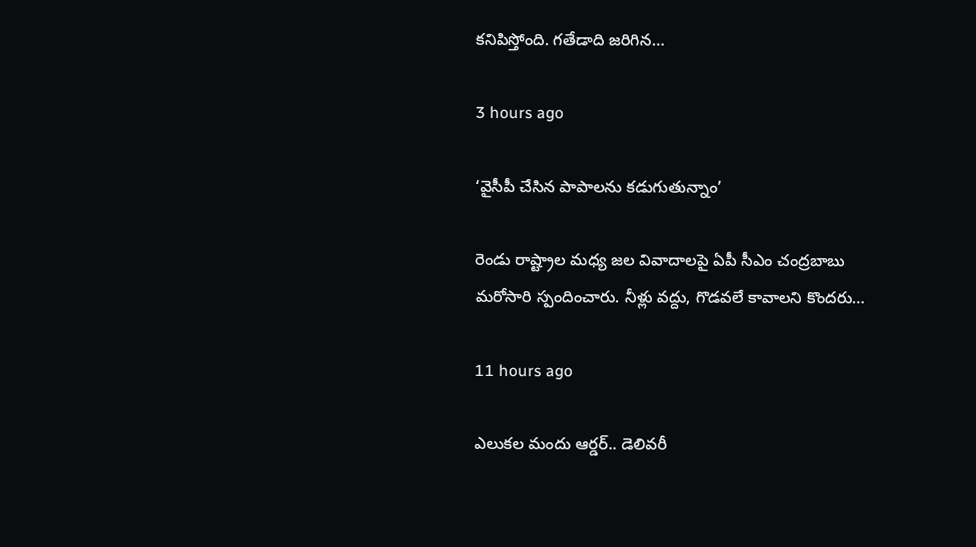కనిపిస్తోంది. గతేడాది జరిగిన…

3 hours ago

‘వైసీపీ చేసిన పాపాలను కడుగుతున్నాం’

రెండు రాష్ట్రాల మధ్య జల వివాదాలపై ఏపీ సీఎం చంద్రబాబు మరోసారి స్పందించారు. నీళ్లు వద్దు, గొడవలే కావాలని కొందరు…

11 hours ago

ఎలుకల మందు ఆర్డర్.. డెలివరీ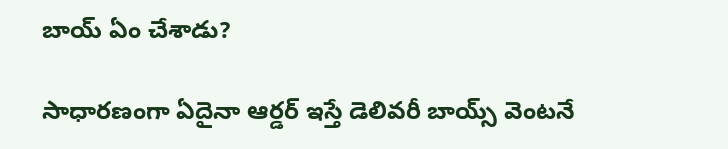బాయ్ ఏం చేశాడు?

సాధారణంగా ఏదైనా ఆర్డర్ ఇస్తే డెలివరీ బాయ్స్ వెంటనే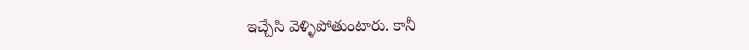ఇచ్చేసి వెళ్ళిపోతుంటారు. కానీ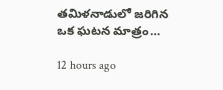తమిళనాడులో జరిగిన ఒక ఘటన మాత్రం…

12 hours ago